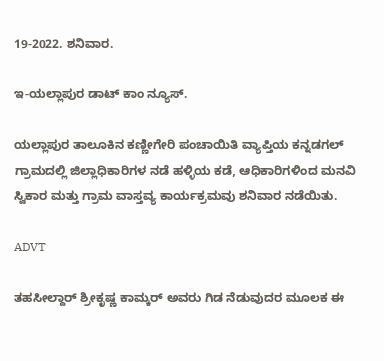19-2022. ಶನಿವಾರ.

ಇ-ಯಲ್ಲಾಪುರ ಡಾಟ್ ಕಾಂ ನ್ಯೂಸ್.

ಯಲ್ಲಾಪುರ ತಾಲೂಕಿನ ಕಣ್ಣೀಗೇರಿ ಪಂಚಾಯಿತಿ ವ್ಯಾಪ್ತಿಯ ಕನ್ನಡಗಲ್ ಗ್ರಾಮದಲ್ಲಿ ಜಿಲ್ಲಾಧಿಕಾರಿಗಳ ನಡೆ ಹಳ್ಳಿಯ ಕಡೆ, ಆಧಿಕಾರಿಗಳಿಂದ ಮನವಿ ಸ್ವಿಕಾರ ಮತ್ತು ಗ್ರಾಮ ವಾಸ್ತವ್ಯ ಕಾರ್ಯಕ್ರಮವು ಶನಿವಾರ ನಡೆಯಿತು.

ADVT

ತಹಸೀಲ್ದಾರ್ ಶ್ರೀಕೃಷ್ಣ ಕಾಮ್ಕರ್ ಅವರು ಗಿಡ ನೆಡುವುದರ ಮೂಲಕ ಈ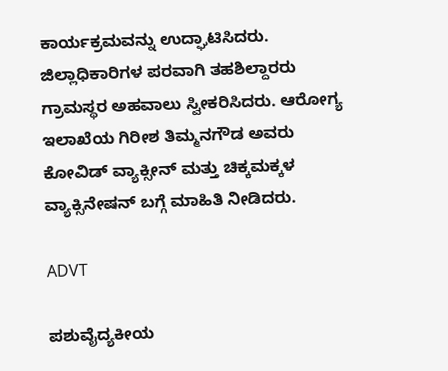ಕಾರ್ಯಕ್ರಮವನ್ನು ಉದ್ಘಾಟಿಸಿದರು. ಜಿಲ್ಲಾಧಿಕಾರಿಗಳ ಪರವಾಗಿ ತಹಶಿಲ್ದಾರರು ಗ್ರಾಮಸ್ಥರ ಅಹವಾಲು ಸ್ವೀಕರಿಸಿದರು. ಆರೋಗ್ಯ ಇಲಾಖೆಯ ಗಿರೀಶ ತಿಮ್ಮನಗೌಡ ಅವರು ಕೋವಿಡ್ ವ್ಯಾಕ್ಸೀನ್ ಮತ್ತು ಚಿಕ್ಕಮಕ್ಕಳ ವ್ಯಾಕ್ಸಿನೇಷನ್ ಬಗ್ಗೆ ಮಾಹಿತಿ ನೀಡಿದರು.

ADVT

ಪಶುವೈದ್ಯಕೀಯ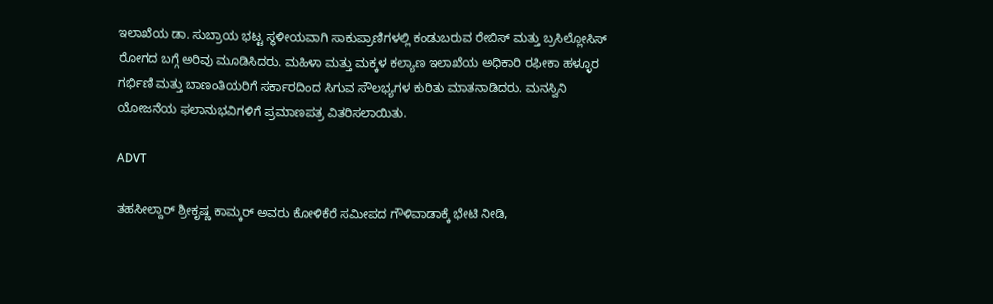ಇಲಾಖೆಯ ಡಾ. ಸುಬ್ರಾಯ ಭಟ್ಟ ಸ್ಥಳೀಯವಾಗಿ ಸಾಕುಪ್ರಾಣಿಗಳಲ್ಲಿ ಕಂಡುಬರುವ ರೇಬಿಸ್ ಮತ್ತು ಬ್ರಸಿಲ್ಲೋಸಿಸ್ ರೋಗದ ಬಗ್ಗೆ ಅರಿವು ಮೂಡಿಸಿದರು. ಮಹಿಳಾ ಮತ್ತು ಮಕ್ಕಳ ಕಲ್ಯಾಣ ಇಲಾಖೆಯ ಅಧಿಕಾರಿ ರಫೀಕಾ ಹಳ್ಳೂರ ಗರ್ಭಿಣಿ ಮತ್ತು ಬಾಣಂತಿಯರಿಗೆ ಸರ್ಕಾರದಿಂದ ಸಿಗುವ ಸೌಲಭ್ಯಗಳ ಕುರಿತು ಮಾತನಾಡಿದರು. ಮನಸ್ವಿನಿ ಯೋಜನೆಯ ಫಲಾನುಭವಿಗಳಿಗೆ ಪ್ರಮಾಣಪತ್ರ ವಿತರಿಸಲಾಯಿತು.

ADVT

ತಹಸೀಲ್ದಾರ್ ಶ್ರೀಕೃಷ್ಣ ಕಾಮ್ಕರ್ ಅವರು ಕೋಳಿಕೆರೆ ಸಮೀಪದ ಗೌಳಿವಾಡಾಕ್ಕೆ ಭೇಟಿ ನೀಡಿ,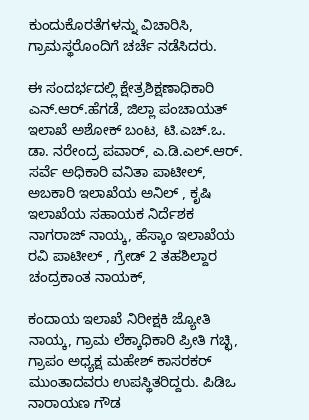ಕುಂದುಕೊರತೆಗಳನ್ನು ವಿಚಾರಿಸಿ, ಗ್ರಾಮಸ್ಥರೊಂದಿಗೆ ಚರ್ಚೆ ನಡೆಸಿದರು.

ಈ ಸಂದರ್ಭದಲ್ಲಿ ಕ್ಷೇತ್ರಶಿಕ್ಷಣಾಧಿಕಾರಿ ಎನ್.ಆರ್.ಹೆಗಡೆ, ಜಿಲ್ಲಾ ಪಂಚಾಯತ್ ಇಲಾಖೆ ಅಶೋಕ್ ಬಂಟ, ಟಿ.ಎಚ್.ಒ. ಡಾ. ನರೇಂದ್ರ ಪವಾರ್, ಎ.ಡಿ.ಎಲ್.ಆರ್. ಸರ್ವೆ ಅಧಿಕಾರಿ ವನಿತಾ ಪಾಟೀಲ್, ಅಬಕಾರಿ ಇಲಾಖೆಯ ಅನಿಲ್ , ಕೃಷಿ ಇಲಾಖೆಯ ಸಹಾಯಕ ನಿರ್ದೆಶಕ ನಾಗರಾಜ್ ನಾಯ್ಕ, ಹೆಸ್ಕಾಂ ಇಲಾಖೆಯ ರವಿ ಪಾಟೀಲ್ , ಗ್ರೇಡ್ 2 ತಹಶಿಲ್ದಾರ ಚಂದ್ರಕಾಂತ ನಾಯಕ್,

ಕಂದಾಯ ಇಲಾಖೆ ನಿರೀಕ್ಷಕಿ ಜ್ಯೋತಿ ನಾಯ್ಕ, ಗ್ರಾಮ ಲೆಕ್ಕಾಧಿಕಾರಿ ಪ್ರೀತಿ ಗಚ್ಛಿ, ಗ್ರಾಪಂ ಅಧ್ಯಕ್ಷ ಮಹೇಶ್ ಕಾಸರಕರ್ ಮುಂತಾದವರು ಉಪಸ್ಥಿತರಿದ್ದರು. ಪಿಡಿಒ ನಾರಾಯಣ ಗೌಡ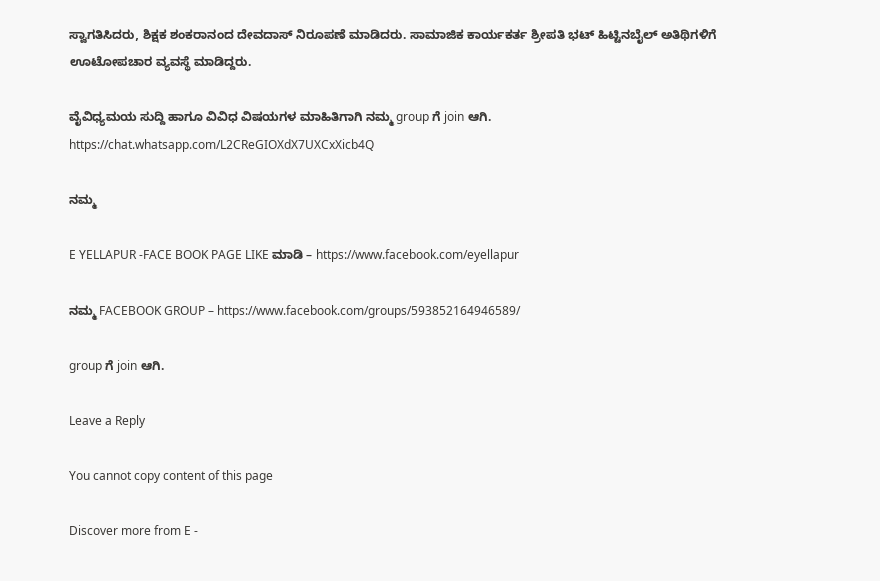ಸ್ವಾಗತಿಸಿದರು, ಶಿಕ್ಷಕ ಶಂಕರಾನಂದ ದೇವದಾಸ್ ನಿರೂಪಣೆ ಮಾಡಿದರು. ಸಾಮಾಜಿಕ ಕಾರ್ಯಕರ್ತ ಶ್ರೀಪತಿ ಭಟ್ ಹಿಟ್ಟಿನಬೈಲ್ ಅತಿಥಿಗಳಿಗೆ ಊಟೋಪಚಾರ ವ್ಯವಸ್ಥೆ ಮಾಡಿದ್ದರು.

ವೈವಿಧ್ಯಮಯ ಸುದ್ದಿ ಹಾಗೂ ವಿವಿಧ ವಿಷಯಗಳ ಮಾಹಿತಿಗಾಗಿ ನಮ್ಮ group ಗೆ join ಆಗಿ.
https://chat.whatsapp.com/L2CReGIOXdX7UXCxXicb4Q

ನಮ್ಮ

E YELLAPUR -FACE BOOK PAGE LIKE ಮಾಡಿ – https://www.facebook.com/eyellapur

ನಮ್ಮ FACEBOOK GROUP – https://www.facebook.com/groups/593852164946589/

group ಗೆ join ಆಗಿ.

Leave a Reply

You cannot copy content of this page

Discover more from E -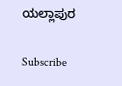ಯಲ್ಲಾಪುರ

Subscribe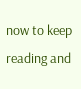now to keep reading and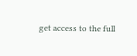get access to the full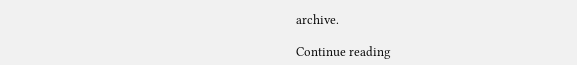archive.

Continue reading